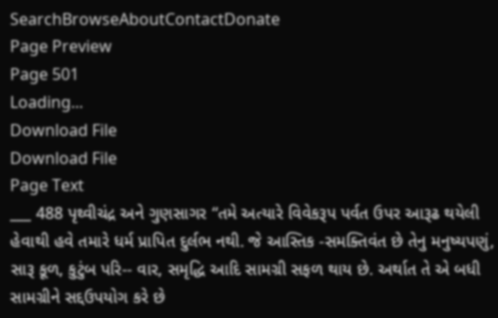SearchBrowseAboutContactDonate
Page Preview
Page 501
Loading...
Download File
Download File
Page Text
___ 488 પૃથ્વીચંદ્ર અને ગુણસાગર “તમે અત્યારે વિવેકરૂપ પર્વત ઉપર આરૂઢ થયેલી હેવાથી હવે તમારે ધર્મ પ્રાપિત દુર્લભ નથી. જે આસ્તિક -સમક્તિવંત છે તેનુ મનુષ્યપણું, સારૂ કૂળ, કુટુંબ પરિ-- વાર, સમૃદ્ધિ આદિ સામગ્રી સફળ થાય છે. અર્થાત તે એ બધી સામગ્રીને સદ્દઉપયોગ કરે છે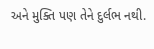અને મુક્તિ પણ તેને દુર્લભ નથી.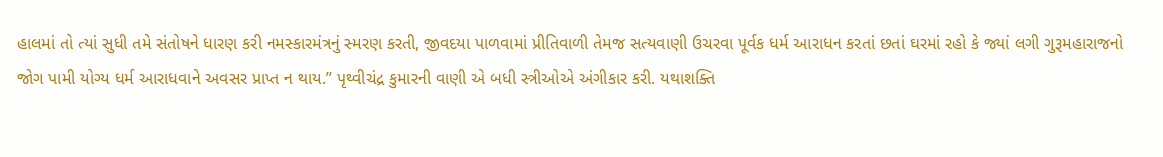હાલમાં તો ત્યાં સુધી તમે સંતોષને ધારણ કરી નમસ્કારમંત્રનું સ્મરણ કરતી, જીવદયા પાળવામાં પ્રીતિવાળી તેમજ સત્યવાણી ઉચરવા પૂર્વક ધર્મ આરાધન કરતાં છતાં ઘરમાં રહો કે જ્યાં લગી ગુરૂમહારાજનો જોગ પામી યોગ્ય ધર્મ આરાધવાને અવસર પ્રાપ્ત ન થાય.” પૃથ્વીચંદ્ર કુમારની વાણી એ બધી સ્ત્રીઓએ અંગીકાર કરી. યથાશક્તિ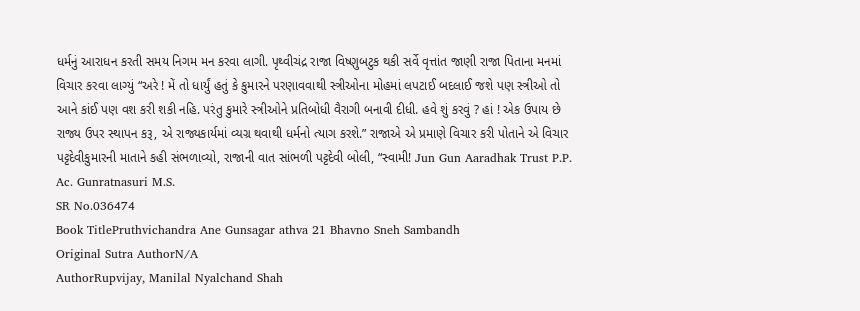ધર્મનું આરાધન કરતી સમય નિગમ મન કરવા લાગી. પૃથ્વીચંદ્ર રાજા વિષ્ણુબટુક થકી સર્વે વૃત્તાંત જાણી રાજા પિતાના મનમાં વિચાર કરવા લાગ્યું “અરે ! મેં તો ધાર્યું હતું કે કુમારને પરણાવવાથી સ્ત્રીઓના મોહમાં લપટાઈ બદલાઈ જશે પણ સ્ત્રીઓ તો આને કાંઈ પણ વશ કરી શકી નહિ. પરંતુ કુમારે સ્ત્રીઓને પ્રતિબોધી વૈરાગી બનાવી દીધી. હવે શું કરવું ? હાં ! એક ઉપાય છે રાજ્ય ઉપર સ્થાપન કરૂ, એ રાજ્યકાર્યમાં વ્યગ્ર થવાથી ધર્મનો ત્યાગ કરશે.” રાજાએ એ પ્રમાણે વિચાર કરી પોતાને એ વિચાર પટ્ટદેવીકુમારની માતાને કહી સંભળાવ્યો, રાજાની વાત સાંભળી પટ્ટદેવી બોલી, “સ્વામી! Jun Gun Aaradhak Trust P.P. Ac. Gunratnasuri M.S.
SR No.036474
Book TitlePruthvichandra Ane Gunsagar athva 21 Bhavno Sneh Sambandh
Original Sutra AuthorN/A
AuthorRupvijay, Manilal Nyalchand Shah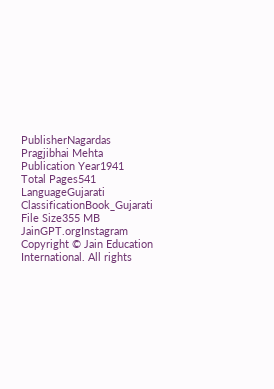PublisherNagardas Pragjibhai Mehta
Publication Year1941
Total Pages541
LanguageGujarati
ClassificationBook_Gujarati
File Size355 MB
JainGPT.orgInstagram
Copyright © Jain Education International. All rights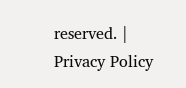reserved. | Privacy Policy